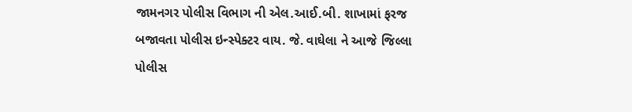જામનગર પોલીસ વિભાગ ની એલ.આઈ.બી. શાખામાં ફરજ બજાવતા પોલીસ ઇન્સ્પેક્ટર વાય. જે. વાઘેલા ને આજે જિલ્લા પોલીસ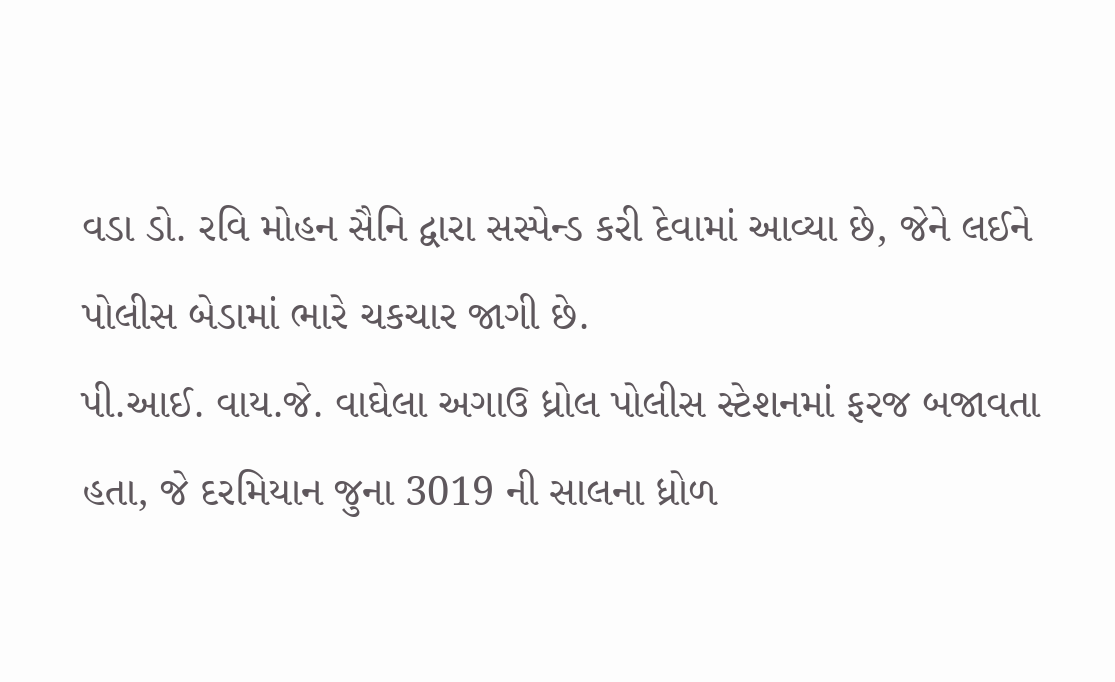વડા ડો. રવિ મોહન સૈનિ દ્વારા સસ્પેન્ડ કરી દેવામાં આવ્યા છે, જેને લઈને પોલીસ બેડામાં ભારે ચકચાર જાગી છે.
પી.આઈ. વાય.જે. વાઘેલા અગાઉ ધ્રોલ પોલીસ સ્ટેશનમાં ફરજ બજાવતા હતા, જે દરમિયાન જુના 3019 ની સાલના ધ્રોળ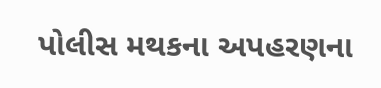પોલીસ મથકના અપહરણના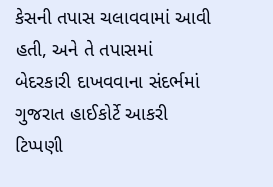કેસની તપાસ ચલાવવામાં આવી હતી, અને તે તપાસમાં બેદરકારી દાખવવાના સંદર્ભમાં ગુજરાત હાઈકોર્ટે આકરી ટિપ્પણી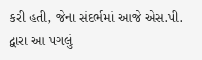કરી હતી, જેના સંદર્ભમાં આજે એસ.પી. દ્વારા આ પગલું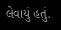લેવાયું હતું.